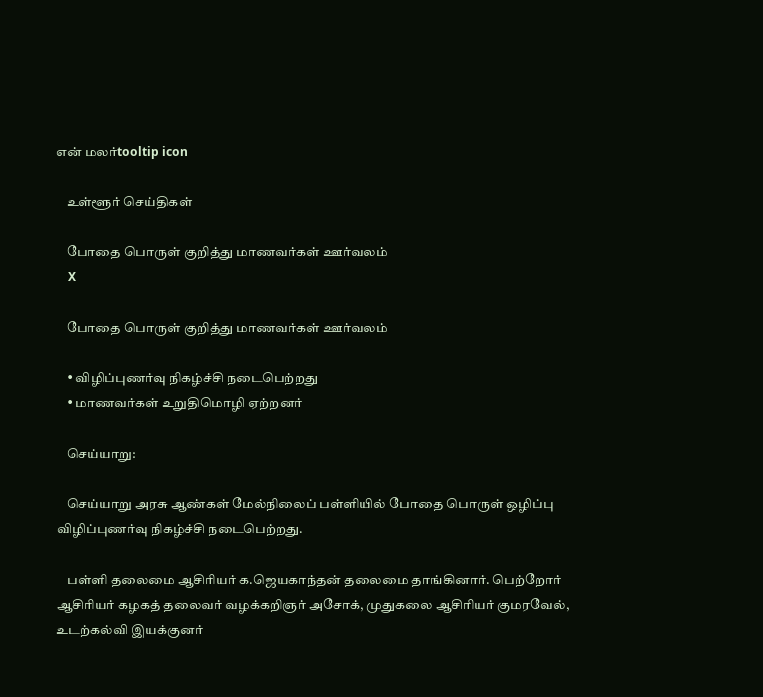என் மலர்tooltip icon

    உள்ளூர் செய்திகள்

    போதை பொருள் குறித்து மாணவர்கள் ஊர்வலம்
    X

    போதை பொருள் குறித்து மாணவர்கள் ஊர்வலம்

    • விழிப்புணர்வு நிகழ்ச்சி நடைபெற்றது
    • மாணவர்கள் உறுதிமொழி ஏற்றனர்

    செய்யாறு:

    செய்யாறு அரசு ஆண்கள் மேல்நிலைப் பள்ளியில் போதை பொருள் ஒழிப்பு விழிப்புணர்வு நிகழ்ச்சி நடைபெற்றது.

    பள்ளி தலைமை ஆசிரியர் க.ஜெயகாந்தன் தலைமை தாங்கினார். பெற்றோர் ஆசிரியர் கழகத் தலைவர் வழக்கறிஞர் அசோக், முதுகலை ஆசிரியர் குமரவேல், உடற்கல்வி இயக்குனர்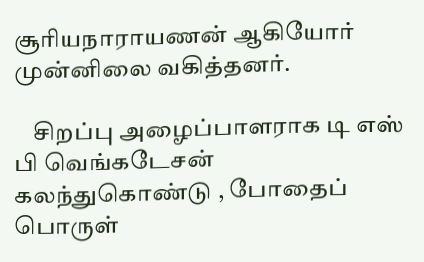சூரியநாராயணன் ஆகியோர் முன்னிலை வகித்தனர்.

    சிறப்பு அழைப்பாளராக டி எஸ் பி வெங்கடேசன் கலந்துகொண்டு , போதைப் பொருள்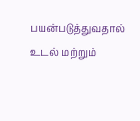பயன்படுத்துவதால் உடல் மற்றும்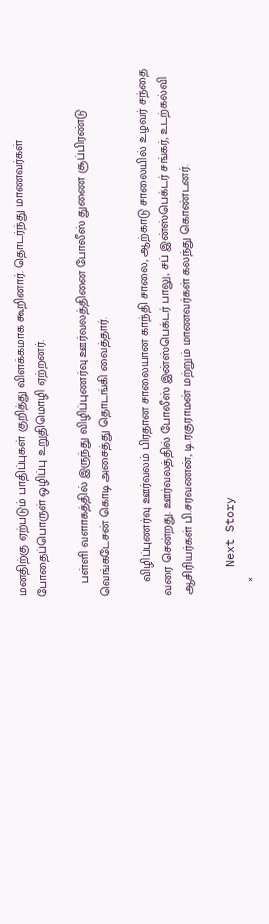மனதிற்கு ஏற்படும் பாதிப்புகள் குறித்து விளக்கமாக கூறினார். தொடர்ந்து மாணவர்கள் போதைப்பொருள் ஒழிப்பு உறுதிமொழி ஏற்றனர்.

    பள்ளி வளாகத்தில் இருந்து விழிப்புணர்வு ஊர்வலத்தினை போலீஸ் துணை சூப்பிரண்டு வெங்கடேசன் கொடி அசைத்து தொடங்கி வைத்தார்.

    விழிப்புணர்வு ஊர்வலம் பிரதான சாலையான காந்தி சாலை, ஆற்காடு சாலையில் உழவர் சந்தை வரை சென்றது. ஊர்வலத்தில் போலீஸ் இன்ஸ்பெக்டர் பாலு, சப் இன்ஸ்பெக்டர் சங்கர், உடற்கல்வி ஆசிரியர்கள் பி.சரவணன், டி.ரகுராமன் மற்றும் மாணவர்கள் கலந்து கொண்டனர்.

    Next Story
    ×